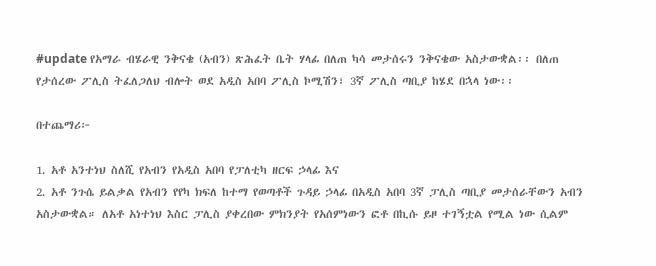#update የአማራ ብሄራዊ ንቅናቄ (አብን) ጽሕፈት ቤት ሃላፊ በለጠ ካሳ መታሰሩን ንቅናቄው አስታውቋል፡፡ በለጠ የታሰረው ፖሊስ ትፈለጋለህ ብሎት ወደ አዲስ አበባ ፖሊስ ኮሚሽን፣ 3ኛ ፖሊስ ጣቢያ ከሄደ በኋላ ነው፡፡

በተጨማሪ፦

1. አቶ አንተነህ ስለሺ የአብን የአዲስ አበባ የፓለቲካ ዘርፍ ኃላፊ እና
2. አቶ ንጉሴ ይልቃል የአብን የየካ ክፍለ ከተማ የወጣቶች ጉዳይ ኃላፊ በአዲስ አበባ 3ኛ ፓሊስ ጣቢያ መታሰራቸውን አብን አስታውቋል። ለአቶ አነተነህ እስር ፓሊስ ያቀረበው ምክንያት የአሰምነውን ፎቶ በኪሱ ይዞ ተገኝቷል የሚል ነው ሲልም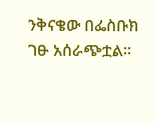ንቅናቄው በፌስቡክ ገፁ አሰራጭቷል።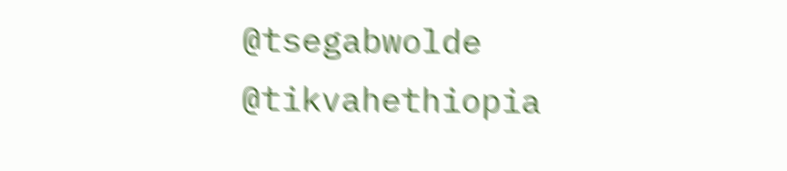@tsegabwolde @tikvahethiopia